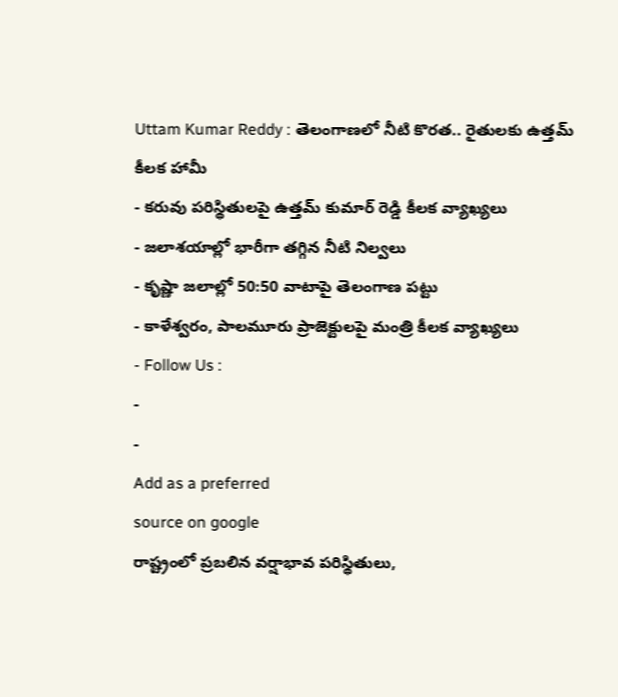Uttam Kumar Reddy : తెలంగాణలో నీటి కొరత.. రైతులకు ఉత్తమ్ కీలక హామీ
- కరువు పరిస్థితులపై ఉత్తమ్ కుమార్ రెడ్డి కీలక వ్యాఖ్యలు
- జలాశయాల్లో భారీగా తగ్గిన నీటి నిల్వలు
- కృష్ణా జలాల్లో 50:50 వాటాపై తెలంగాణ పట్టు
- కాళేశ్వరం, పాలమూరు ప్రాజెక్టులపై మంత్రి కీలక వ్యాఖ్యలు
- Follow Us :
-
-
Add as a preferred
source on google
రాష్ట్రంలో ప్రబలిన వర్షాభావ పరిస్థితులు,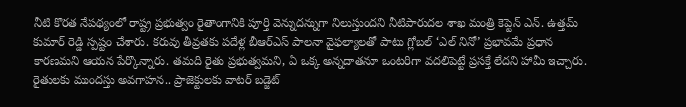నీటి కొరత నేపథ్యంలో రాష్ట్ర ప్రభుత్వం రైతాంగానికి పూర్తి వెన్నుదన్నుగా నిలుస్తుందని నీటిపారుదల శాఖ మంత్రి కెప్టెన్ ఎన్. ఉత్తమ్ కుమార్ రెడ్డి స్పష్టం చేశారు. కరువు తీవ్రతకు పదేళ్ల బీఆర్ఎస్ పాలనా వైఫల్యాలతో పాటు గ్లోబల్ ‘ఎల్ నినో’ ప్రభావమే ప్రధాన కారణమని ఆయన పేర్కొన్నారు. తమది రైతు ప్రభుత్వమని, ఏ ఒక్క అన్నదాతనూ ఒంటరిగా వదలిపెట్టే ప్రసక్తే లేదని హామీ ఇచ్చారు.
రైతులకు ముందస్తు అవగాహన.. ప్రాజెక్టులకు వాటర్ బడ్జెట్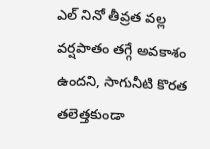ఎల్ నినో తీవ్రత వల్ల వర్షపాతం తగ్గే అవకాశం ఉందని, సాగునీటి కొరత తలెత్తకుండా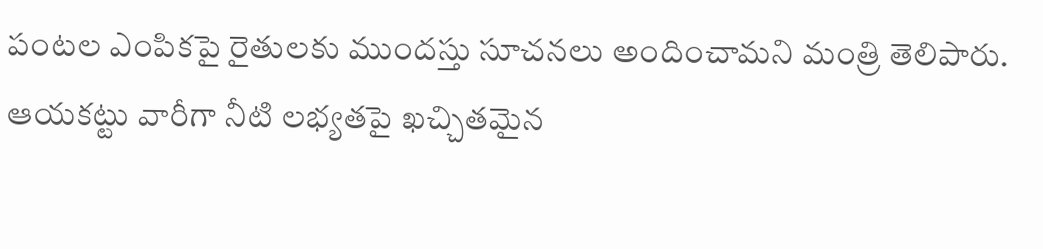పంటల ఎంపికపై రైతులకు ముందస్తు సూచనలు అందించామని మంత్రి తెలిపారు. ఆయకట్టు వారీగా నీటి లభ్యతపై ఖచ్చితమైన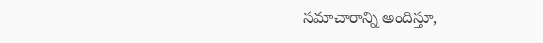సమాచారాన్ని అందిస్తూ,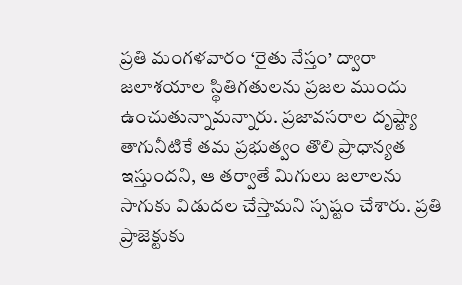ప్రతి మంగళవారం ‘రైతు నేస్తం’ ద్వారా జలాశయాల స్థితిగతులను ప్రజల ముందు ఉంచుతున్నామన్నారు. ప్రజావసరాల దృష్ట్యా తాగునీటికే తమ ప్రభుత్వం తొలి ప్రాధాన్యత ఇస్తుందని, ఆ తర్వాతే మిగులు జలాలను సాగుకు విడుదల చేస్తామని స్పష్టం చేశారు. ప్రతి ప్రాజెక్టుకు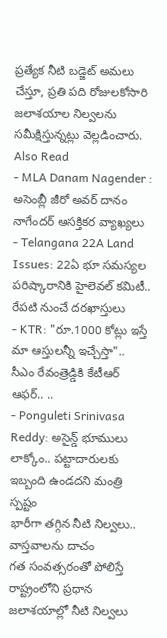ప్రత్యేక నీటి బడ్జెట్ అమలు చేస్తూ, ప్రతి పది రోజులకోసారి జలాశయాల నిల్వలను సమీక్షిస్తున్నట్లు వెల్లడించారు.
Also Read
- MLA Danam Nagender : అసెంబ్లీ జీరో అవర్ దానం నాగేందర్ ఆసక్తికర వ్యాఖ్యలు
- Telangana 22A Land Issues: 22ఏ భూ సమస్యల పరిష్కారానికి హైలెవల్ కమిటీ.. రేపటి నుంచే దరఖాస్తులు
- KTR: "రూ.1000 కోట్లు ఇస్తే మా ఆస్తులన్నీ ఇచ్చేస్తా".. సీఎం రేవంత్రెడ్డికి కేటీఆర్ ఆఫర్.. ..
- Ponguleti Srinivasa Reddy: అసైన్డ్ భూములు లాక్కోం.. పట్టాదారులకు ఇబ్బంది ఉండదని మంత్రి స్పష్టం
భారీగా తగ్గిన నీటి నిల్వలు.. వాస్తవాలను దాచం
గత సంవత్సరంతో పోలిస్తే రాష్ట్రంలోని ప్రధాన జలాశయాల్లో నీటి నిల్వలు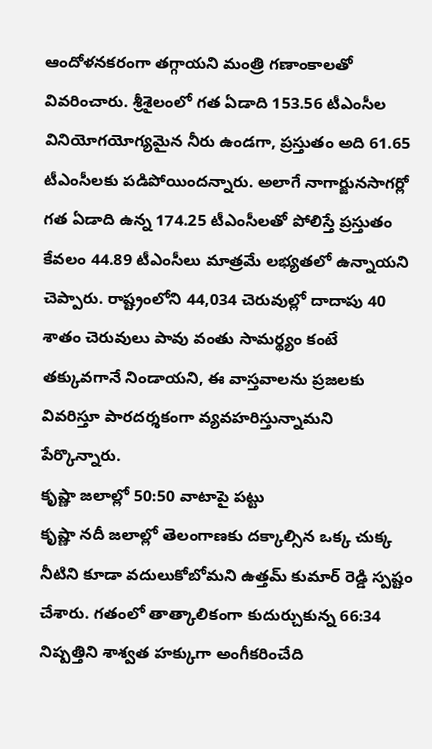ఆందోళనకరంగా తగ్గాయని మంత్రి గణాంకాలతో వివరించారు. శ్రీశైలంలో గత ఏడాది 153.56 టీఎంసీల వినియోగయోగ్యమైన నీరు ఉండగా, ప్రస్తుతం అది 61.65 టీఎంసీలకు పడిపోయిందన్నారు. అలాగే నాగార్జునసాగర్లో గత ఏడాది ఉన్న 174.25 టీఎంసీలతో పోలిస్తే ప్రస్తుతం కేవలం 44.89 టీఎంసీలు మాత్రమే లభ్యతలో ఉన్నాయని చెప్పారు. రాష్ట్రంలోని 44,034 చెరువుల్లో దాదాపు 40 శాతం చెరువులు పావు వంతు సామర్థ్యం కంటే తక్కువగానే నిండాయని, ఈ వాస్తవాలను ప్రజలకు వివరిస్తూ పారదర్శకంగా వ్యవహరిస్తున్నామని పేర్కొన్నారు.
కృష్ణా జలాల్లో 50:50 వాటాపై పట్టు
కృష్ణా నదీ జలాల్లో తెలంగాణకు దక్కాల్సిన ఒక్క చుక్క నీటిని కూడా వదులుకోబోమని ఉత్తమ్ కుమార్ రెడ్డి స్పష్టం చేశారు. గతంలో తాత్కాలికంగా కుదుర్చుకున్న 66:34 నిష్పత్తిని శాశ్వత హక్కుగా అంగీకరించేది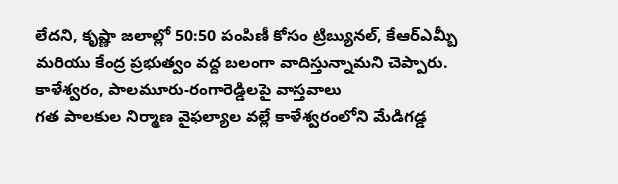లేదని, కృష్ణా జలాల్లో 50:50 పంపిణీ కోసం ట్రిబ్యునల్, కేఆర్ఎమ్బీ మరియు కేంద్ర ప్రభుత్వం వద్ద బలంగా వాదిస్తున్నామని చెప్పారు.
కాళేశ్వరం, పాలమూరు-రంగారెడ్డిలపై వాస్తవాలు
గత పాలకుల నిర్మాణ వైఫల్యాల వల్లే కాళేశ్వరంలోని మేడిగడ్డ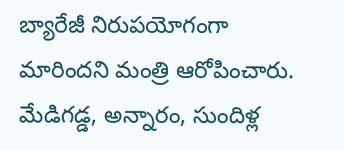బ్యారేజీ నిరుపయోగంగా మారిందని మంత్రి ఆరోపించారు. మేడిగడ్డ, అన్నారం, సుందిళ్ల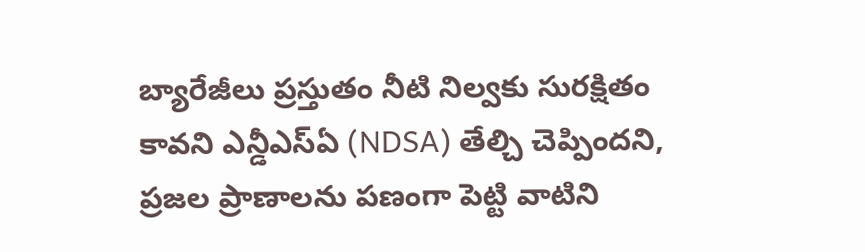బ్యారేజీలు ప్రస్తుతం నీటి నిల్వకు సురక్షితం కావని ఎన్డీఎస్ఏ (NDSA) తేల్చి చెప్పిందని, ప్రజల ప్రాణాలను పణంగా పెట్టి వాటిని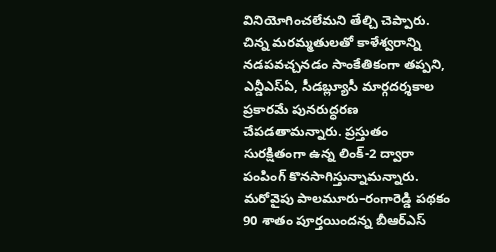వినియోగించలేమని తేల్చి చెప్పారు. చిన్న మరమ్మతులతో కాళేశ్వరాన్ని నడపవచ్చనడం సాంకేతికంగా తప్పని, ఎన్డీఎస్ఏ, సీడబ్ల్యూసీ మార్గదర్శకాల ప్రకారమే పునరుద్ధరణ చేపడతామన్నారు. ప్రస్తుతం సురక్షితంగా ఉన్న లింక్-2 ద్వారా పంపింగ్ కొనసాగిస్తున్నామన్నారు. మరోవైపు పాలమూరు–రంగారెడ్డి పథకం 90 శాతం పూర్తయిందన్న బీఆర్ఎస్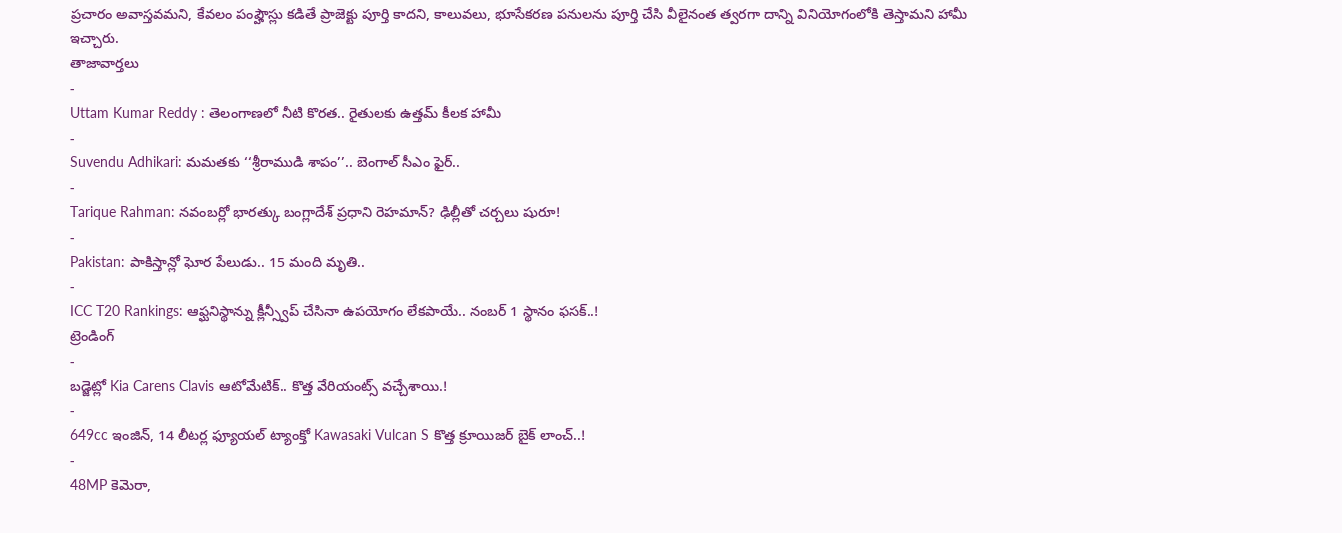ప్రచారం అవాస్తవమని, కేవలం పంప్హౌస్లు కడితే ప్రాజెక్టు పూర్తి కాదని, కాలువలు, భూసేకరణ పనులను పూర్తి చేసి వీలైనంత త్వరగా దాన్ని వినియోగంలోకి తెస్తామని హామీ ఇచ్చారు.
తాజావార్తలు
-
Uttam Kumar Reddy : తెలంగాణలో నీటి కొరత.. రైతులకు ఉత్తమ్ కీలక హామీ
-
Suvendu Adhikari: మమతకు ‘‘శ్రీరాముడి శాపం’’.. బెంగాల్ సీఎం ఫైర్..
-
Tarique Rahman: నవంబర్లో భారత్కు బంగ్లాదేశ్ ప్రధాని రెహమాన్? ఢిల్లీతో చర్చలు షురూ!
-
Pakistan: పాకిస్తాన్లో ఘోర పేలుడు.. 15 మంది మృతి..
-
ICC T20 Rankings: ఆఫ్ఘనిస్థాన్ను క్లీన్స్వీప్ చేసినా ఉపయోగం లేకపాయే.. నంబర్ 1 స్థానం ఫసక్..!
ట్రెండింగ్
-
బడ్జెట్లో Kia Carens Clavis ఆటోమేటిక్.. కొత్త వేరియంట్స్ వచ్చేశాయి.!
-
649cc ఇంజిన్, 14 లీటర్ల ఫ్యూయల్ ట్యాంక్తో Kawasaki Vulcan S కొత్త క్రూయిజర్ బైక్ లాంచ్..!
-
48MP కెమెరా,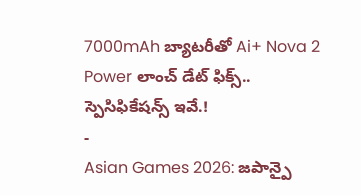7000mAh బ్యాటరీతో Ai+ Nova 2 Power లాంచ్ డేట్ ఫిక్స్.. స్పెసిఫికేషన్స్ ఇవే.!
-
Asian Games 2026: జపాన్పై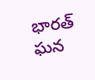భారత్ ఘన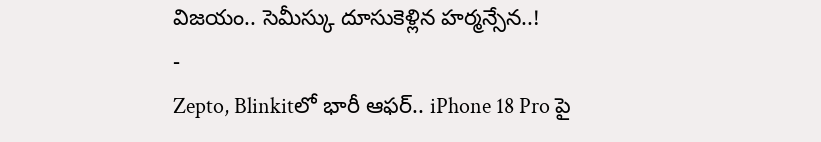విజయం.. సెమీస్కు దూసుకెళ్లిన హర్మన్సేన..!
-
Zepto, Blinkitలో భారీ ఆఫర్.. iPhone 18 Pro పై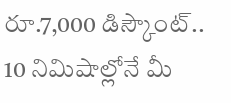రూ.7,000 డిస్కౌంట్.. 10 నిమిషాల్లోనే మీ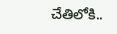చేతిలోకి..